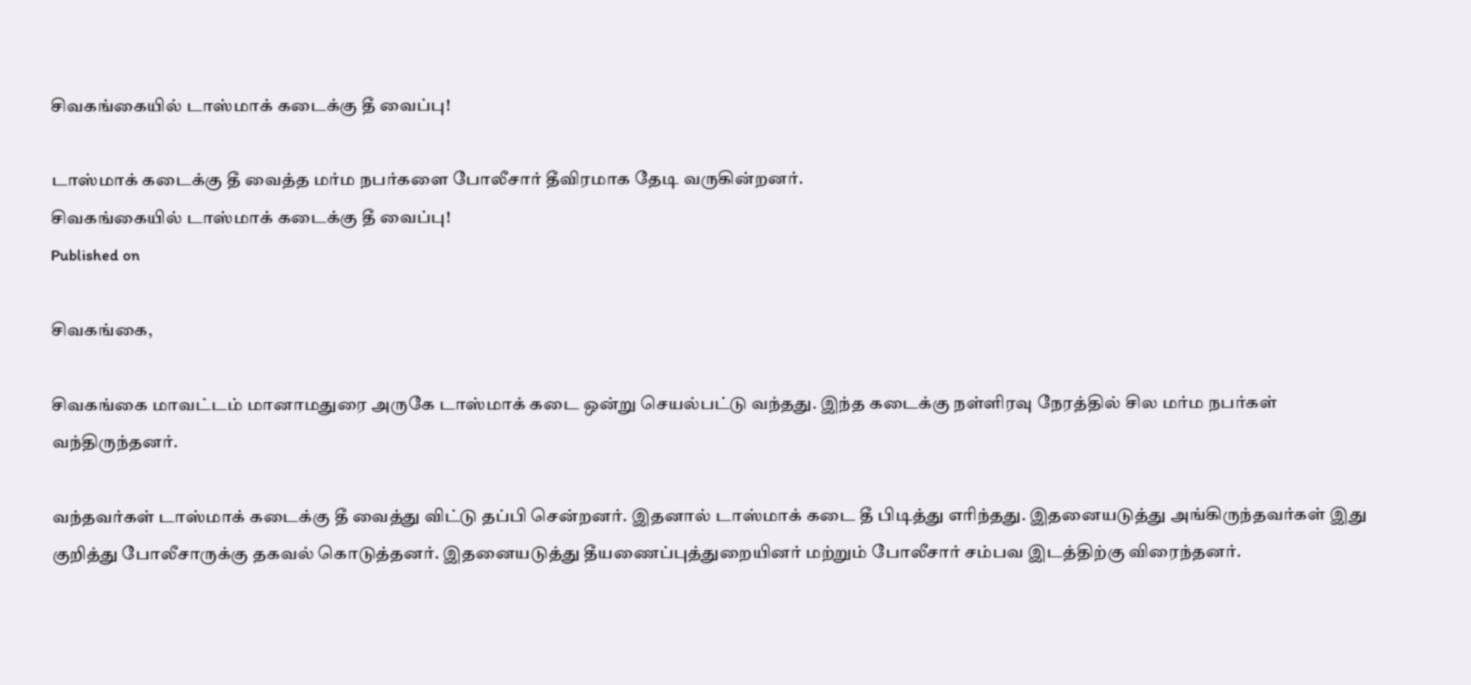சிவகங்கையில் டாஸ்மாக் கடைக்கு தீ வைப்பு!

டாஸ்மாக் கடைக்கு தீ வைத்த மர்ம நபர்களை போலீசார் தீவிரமாக தேடி வருகின்றனர்.
சிவகங்கையில் டாஸ்மாக் கடைக்கு தீ வைப்பு!
Published on

சிவகங்கை,

சிவகங்கை மாவட்டம் மானாமதுரை அருகே டாஸ்மாக் கடை ஒன்று செயல்பட்டு வந்தது. இந்த கடைக்கு நள்ளிரவு நேரத்தில் சில மர்ம நபர்கள் வந்திருந்தனர்.

வந்தவர்கள் டாஸ்மாக் கடைக்கு தீ வைத்து விட்டு தப்பி சென்றனர். இதனால் டாஸ்மாக் கடை தீ பிடித்து எரிந்தது. இதனையடுத்து அங்கிருந்தவர்கள் இது குறித்து போலீசாருக்கு தகவல் கொடுத்தனர். இதனையடுத்து தீயணைப்புத்துறையினர் மற்றும் போலீசார் சம்பவ இடத்திற்கு விரைந்தனர்.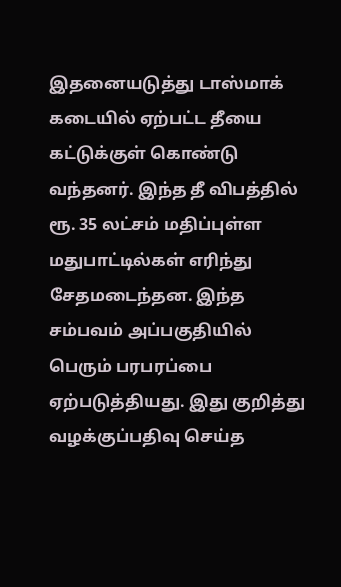இதனையடுத்து டாஸ்மாக் கடையில் ஏற்பட்ட தீயை கட்டுக்குள் கொண்டு வந்தனர். இந்த தீ விபத்தில் ரூ. 35 லட்சம் மதிப்புள்ள மதுபாட்டில்கள் எரிந்து சேதமடைந்தன. இந்த சம்பவம் அப்பகுதியில் பெரும் பரபரப்பை ஏற்படுத்தியது. இது குறித்து வழக்குப்பதிவு செய்த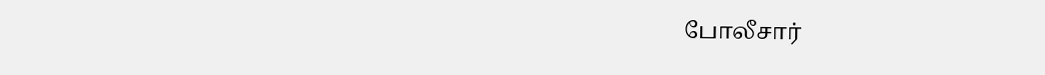போலீசார்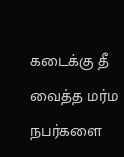கடைக்கு தீ வைத்த மர்ம நபர்களை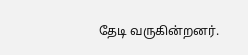தேடி வருகின்றனர்.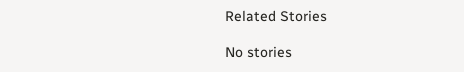Related Stories

No stories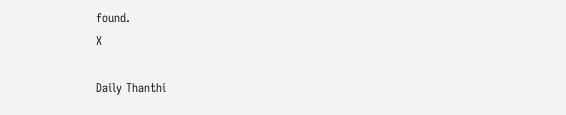found.
X

Daily Thanthi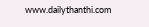www.dailythanthi.com